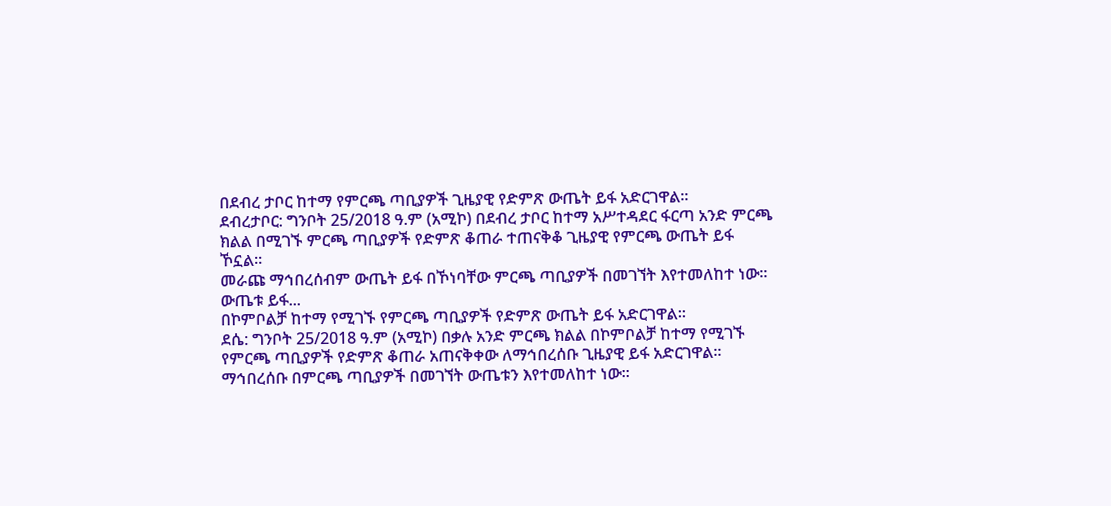በደብረ ታቦር ከተማ የምርጫ ጣቢያዎች ጊዜያዊ የድምጽ ውጤት ይፋ አድርገዋል።
ደብረታቦር: ግንቦት 25/2018 ዓ.ም (አሚኮ) በደብረ ታቦር ከተማ አሥተዳደር ፋርጣ አንድ ምርጫ ክልል በሚገኙ ምርጫ ጣቢያዎች የድምጽ ቆጠራ ተጠናቅቆ ጊዜያዊ የምርጫ ውጤት ይፋ ኾኗል።
መራጩ ማኅበረሰብም ውጤት ይፋ በኾነባቸው ምርጫ ጣቢያዎች በመገኘት እየተመለከተ ነው።
ውጤቱ ይፋ...
በኮምቦልቻ ከተማ የሚገኙ የምርጫ ጣቢያዎች የድምጽ ውጤት ይፋ አድርገዋል።
ደሴ: ግንቦት 25/2018 ዓ.ም (አሚኮ) በቃሉ አንድ ምርጫ ክልል በኮምቦልቻ ከተማ የሚገኙ የምርጫ ጣቢያዎች የድምጽ ቆጠራ አጠናቅቀው ለማኅበረሰቡ ጊዜያዊ ይፋ አድርገዋል።
ማኅበረሰቡ በምርጫ ጣቢያዎች በመገኘት ውጤቱን እየተመለከተ ነው።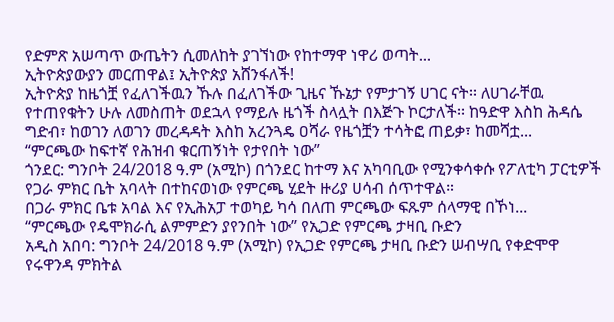የድምጽ አሠጣጥ ውጤትን ሲመለከት ያገኘነው የከተማዋ ነዋሪ ወጣት...
ኢትዮጵያውያን መርጠዋል፤ ኢትዮጵያ አሸንፋለች!
ኢትዮጵያ ከዜጎቿ የፈለገችዉን ኹሉ በፈለገችው ጊዜና ኹኔታ የምታገኝ ሀገር ናት፡፡ ለሀገራቸዉ የተጠየቁትን ሁሉ ለመስጠት ወደኋላ የማይሉ ዜጎች ስላሏት በእጅጉ ኮርታለች፡፡ ከዓድዋ እስከ ሕዳሴ ግድብ፣ ከወገን ለወገን መረዳዳት እስከ አረንጓዴ ዐሻራ የዜጎቿን ተሳትፎ ጠይቃ፣ ከመሻቷ...
“ምርጫው ከፍተኛ የሕዝብ ቁርጠኝነት የታየበት ነው”
ጎንደር: ግንቦት 24/2018 ዓ.ም (አሚኮ) በጎንደር ከተማ እና አካባቢው የሚንቀሳቀሱ የፖለቲካ ፓርቲዎች የጋራ ምክር ቤት አባላት በተከናወነው የምርጫ ሂደት ዙሪያ ሀሳብ ሰጥተዋል።
በጋራ ምክር ቤቱ አባል እና የኢሕአፓ ተወካይ ካሳ በለጠ ምርጫው ፍጹም ሰላማዊ በኾነ...
“ምርጫው የዴሞክራሲ ልምምድን ያየንበት ነው” የኢጋድ የምርጫ ታዛቢ ቡድን
አዲስ አበባ: ግንቦት 24/2018 ዓ.ም (አሚኮ) የኢጋድ የምርጫ ታዛቢ ቡድን ሠብሣቢ የቀድሞዋ የሩዋንዳ ምክትል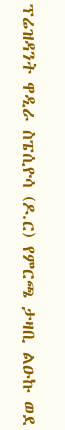ፕሬዝዳንት ዋዲራ ስፔሲዮሳ (ዶ.ር) የምርጫ ታዛቢ ልዑኩ ወደ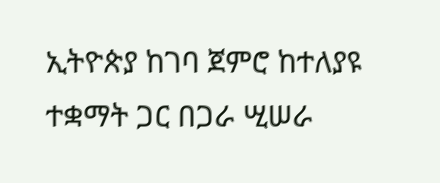ኢትዮጵያ ከገባ ጀምሮ ከተለያዩ ተቋማት ጋር በጋራ ሢሠራ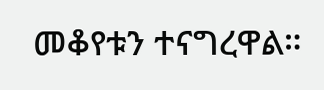መቆየቱን ተናግረዋል።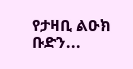የታዛቢ ልዑክ ቡድን...